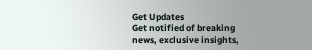Get Updates
Get notified of breaking news, exclusive insights,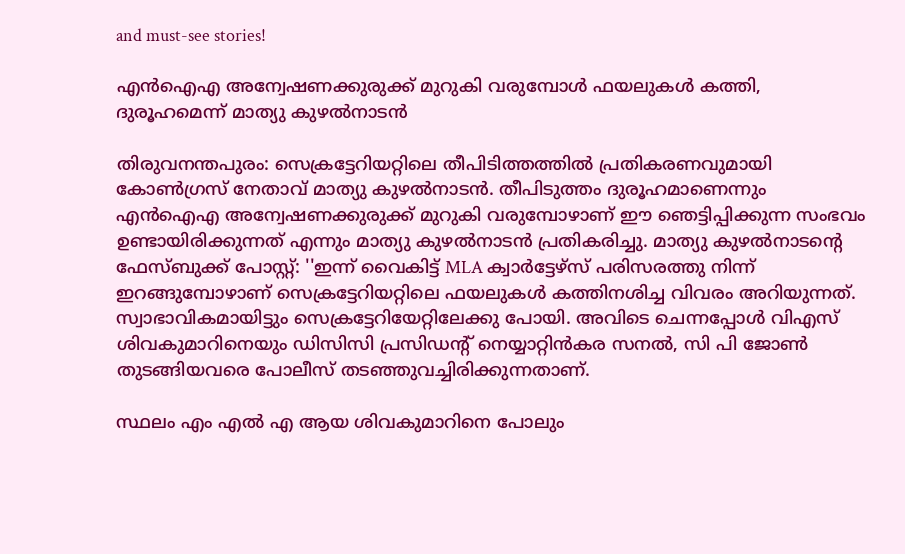and must-see stories!

എൻഐഎ അന്വേഷണക്കുരുക്ക് മുറുകി വരുമ്പോൾ ഫയലുകൾ കത്തി, ദുരൂഹമെന്ന് മാത്യു കുഴൽനാടൻ

തിരുവനന്തപുരം: സെക്രട്ടേറിയറ്റിലെ തീപിടിത്തത്തിൽ പ്രതികരണവുമായി കോൺഗ്രസ് നേതാവ് മാത്യു കുഴൽനാടൻ. തീപിടുത്തം ദുരൂഹമാണെന്നും എൻഐഎ അന്വേഷണക്കുരുക്ക് മുറുകി വരുമ്പോഴാണ് ഈ ഞെട്ടിപ്പിക്കുന്ന സംഭവം ഉണ്ടായിരിക്കുന്നത് എന്നും മാത്യു കുഴൽനാടൻ പ്രതികരിച്ചു. മാത്യു കുഴൽനാടന്റെ ഫേസ്ബുക്ക് പോസ്റ്റ്: ''ഇന്ന് വൈകിട്ട് MLA ക്വാർട്ടേഴ്സ് പരിസരത്തു നിന്ന് ഇറങ്ങുമ്പോഴാണ് സെക്രട്ടേറിയറ്റിലെ ഫയലുകൾ കത്തിനശിച്ച വിവരം അറിയുന്നത്. സ്വാഭാവികമായിട്ടും സെക്രട്ടേറിയേറ്റിലേക്കു പോയി. അവിടെ ചെന്നപ്പോൾ വിഎസ് ശിവകുമാറിനെയും ഡിസിസി പ്രസിഡൻ്റ് നെയ്യാറ്റിൻകര സനൽ, സി പി ജോൺ തുടങ്ങിയവരെ പോലീസ് തടഞ്ഞുവച്ചിരിക്കുന്നതാണ്.

സ്ഥലം എം എൽ എ ആയ ശിവകുമാറിനെ പോലും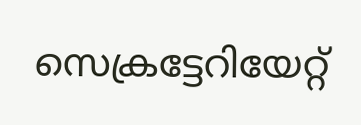സെക്രട്ടേറിയേറ്റ്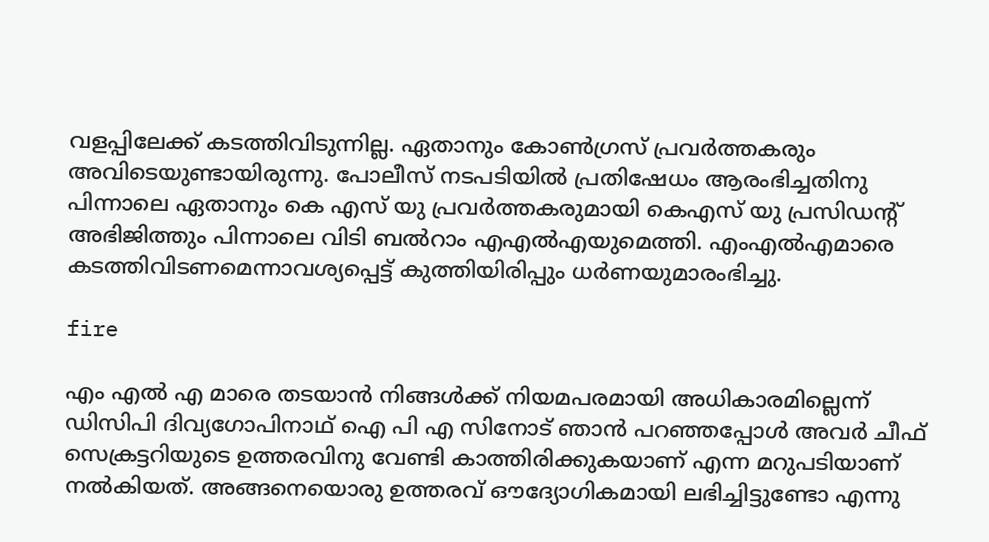വളപ്പിലേക്ക് കടത്തിവിടുന്നില്ല. ഏതാനും കോൺഗ്രസ് പ്രവർത്തകരും അവിടെയുണ്ടായിരുന്നു. പോലീസ് നടപടിയിൽ പ്രതിഷേധം ആരംഭിച്ചതിനു പിന്നാലെ ഏതാനും കെ എസ് യു പ്രവർത്തകരുമായി കെഎസ് യു പ്രസിഡൻ്റ് അഭിജിത്തും പിന്നാലെ വിടി ബൽറാം എഎൽഎയുമെത്തി. എംഎൽഎമാരെ കടത്തിവിടണമെന്നാവശ്യപ്പെട്ട് കുത്തിയിരിപ്പും ധർണയുമാരംഭിച്ചു.

fire

എം എൽ എ മാരെ തടയാൻ നിങ്ങൾക്ക് നിയമപരമായി അധികാരമില്ലെന്ന് ഡിസിപി ദിവ്യഗോപിനാഥ് ഐ പി എ സിനോട് ഞാൻ പറഞ്ഞപ്പോൾ അവർ ചീഫ് സെക്രട്ടറിയുടെ ഉത്തരവിനു വേണ്ടി കാത്തിരിക്കുകയാണ് എന്ന മറുപടിയാണ് നൽകിയത്. അങ്ങനെയൊരു ഉത്തരവ് ഔദ്യോഗികമായി ലഭിച്ചിട്ടുണ്ടോ എന്നു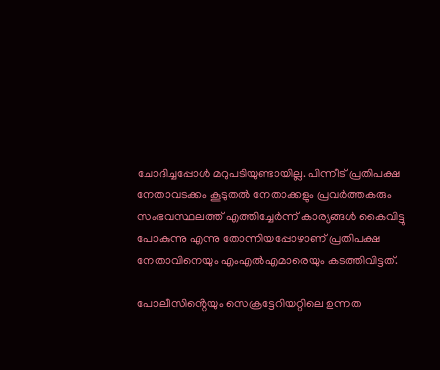ചോദിച്ചപ്പോൾ മറുപടിയുണ്ടായില്ല. പിന്നീട് പ്രതിപക്ഷ നേതാവടക്കം കൂടുതൽ നേതാക്കളും പ്രവർത്തകരും സംഭവസ്ഥലത്ത് എത്തിച്ചേർന്ന് കാര്യങ്ങൾ കൈവിട്ടു പോകുന്നു എന്നു തോന്നിയപ്പോഴാണ് പ്രതിപക്ഷ നേതാവിനെയും എംഎൽഎമാരെയും കടത്തിവിട്ടത്.

പോലീസിൻ്റെയും സെക്രട്ടേറിയറ്റിലെ ഉന്നത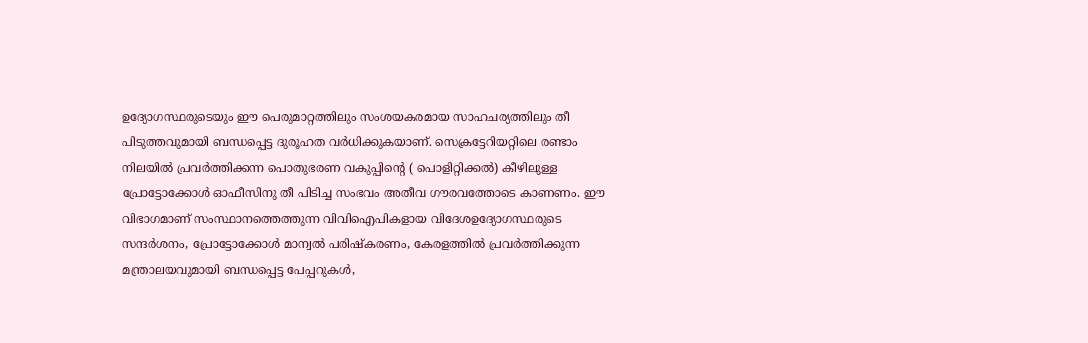ഉദ്യോഗസ്ഥരുടെയും ഈ പെരുമാറ്റത്തിലും സംശയകരമായ സാഹചര്യത്തിലും തീ പിടുത്തവുമായി ബന്ധപ്പെട്ട ദുരൂഹത വർധിക്കുകയാണ്. സെക്രട്ടേറിയറ്റിലെ രണ്ടാം നിലയിൽ പ്രവർത്തിക്കന്ന പൊതുഭരണ വകുപ്പിൻ്റെ ( പൊളിറ്റിക്കൽ) കീഴിലുള്ള പ്രോട്ടോക്കോൾ ഓഫീസിനു തീ പിടിച്ച സംഭവം അതീവ ഗൗരവത്തോടെ കാണണം. ഈ വിഭാഗമാണ് സംസ്ഥാനത്തെത്തുന്ന വിവിഐപികളായ വിദേശഉദ്യോഗസ്ഥരുടെ സന്ദർശനം, പ്രോട്ടോക്കോൾ മാന്വൽ പരിഷ്കരണം, കേരളത്തിൽ പ്രവർത്തിക്കുന്ന മന്ത്രാലയവുമായി ബന്ധപ്പെട്ട പേപ്പറുകൾ,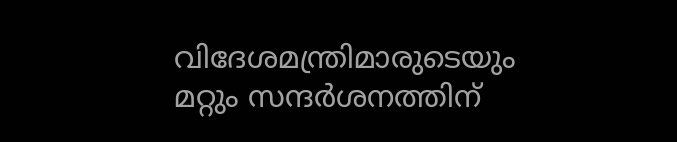വിദേശമന്ത്രിമാരുടെയും മറ്റും സന്ദർശനത്തിന്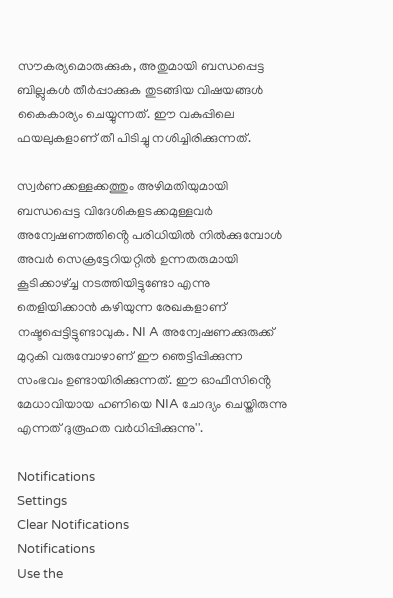സൗകര്യമൊരുക്കുക, അതുമായി ബന്ധപ്പെട്ട ബില്ലുകൾ തീർപ്പാക്കുക തുടങ്ങിയ വിഷയങ്ങൾ കൈകാര്യം ചെയ്യുന്നത്. ഈ വകുപ്പിലെ ഫയലുകളാണ് തീ പിടിച്ചു നശിച്ചിരിക്കുന്നത്.

സ്വർണക്കള്ളക്കത്തും അഴിമതിയുമായി ബന്ധപ്പെട്ട വിദേശികളടക്കമുള്ളവർ അന്വേഷണത്തിൻ്റെ പരിധിയിൽ നിൽക്കുമ്പോൾ അവർ സെക്രട്ടേറിയറ്റിൽ ഉന്നതരുമായി കൂടിക്കാഴ്ച്ച നടത്തിയിട്ടുണ്ടോ എന്നു തെളിയിക്കാൻ കഴിയുന്ന രേഖകളാണ് നഷ്ടപ്പെട്ടിട്ടുണ്ടാവുക. NI A അന്വേഷണക്കുരുക്ക് മുറുകി വരുമ്പോഴാണ് ഈ ഞെട്ടിപ്പിക്കുന്ന സംഭവം ഉണ്ടായിരിക്കുന്നത്. ഈ ഓഫീസിൻ്റെ മേധാവിയായ ഹണിയെ NIA ചോദ്യം ചെയ്തിരുന്നു എന്നത് ദുരൂഹത വർധിപ്പിക്കുന്നു''.

Notifications
Settings
Clear Notifications
Notifications
Use the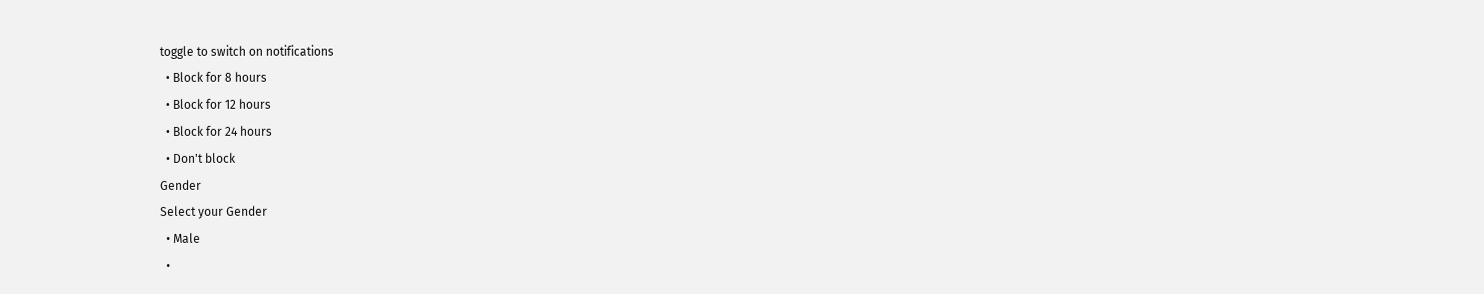toggle to switch on notifications
  • Block for 8 hours
  • Block for 12 hours
  • Block for 24 hours
  • Don't block
Gender
Select your Gender
  • Male
  •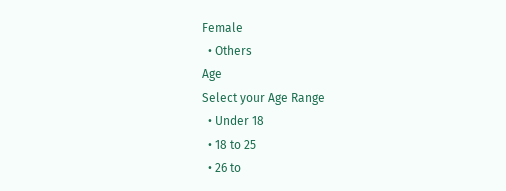Female
  • Others
Age
Select your Age Range
  • Under 18
  • 18 to 25
  • 26 to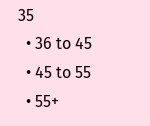35
  • 36 to 45
  • 45 to 55
  • 55+